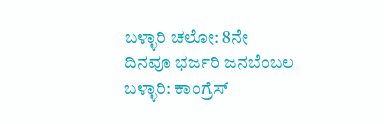ಬಳ್ಳಾರಿ ಚಲೋ: 8ನೇ ದಿನವೂ ಭರ್ಜರಿ ಜನಬೆಂಬಲ
ಬಳ್ಳಾರಿ: ಕಾಂಗ್ರೆಸ್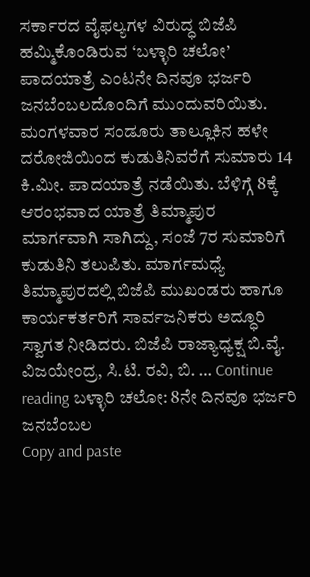ಸರ್ಕಾರದ ವೈಫಲ್ಯಗಳ ವಿರುದ್ಧ ಬಿಜೆಪಿ ಹಮ್ಮಿಕೊಂಡಿರುವ ‘ಬಳ್ಳಾರಿ ಚಲೋ’ ಪಾದಯಾತ್ರೆ ಎಂಟನೇ ದಿನವೂ ಭರ್ಜರಿ ಜನಬೆಂಬಲದೊಂದಿಗೆ ಮುಂದುವರಿಯಿತು. ಮಂಗಳವಾರ ಸಂಡೂರು ತಾಲ್ಲೂಕಿನ ಹಳೇ ದರೋಜಿಯಿಂದ ಕುಡುತಿನಿವರೆಗೆ ಸುಮಾರು 14 ಕಿ.ಮೀ. ಪಾದಯಾತ್ರೆ ನಡೆಯಿತು. ಬೆಳಿಗ್ಗೆ 8ಕ್ಕೆ ಆರಂಭವಾದ ಯಾತ್ರೆ ತಿಮ್ಮಾಪುರ ಮಾರ್ಗವಾಗಿ ಸಾಗಿದ್ದು, ಸಂಜೆ 7ರ ಸುಮಾರಿಗೆ ಕುಡುತಿನಿ ತಲುಪಿತು. ಮಾರ್ಗಮಧ್ಯೆ ತಿಮ್ಮಾಪುರದಲ್ಲಿ ಬಿಜೆಪಿ ಮುಖಂಡರು ಹಾಗೂ ಕಾರ್ಯಕರ್ತರಿಗೆ ಸಾರ್ವಜನಿಕರು ಅದ್ಧೂರಿ ಸ್ವಾಗತ ನೀಡಿದರು. ಬಿಜೆಪಿ ರಾಜ್ಯಾಧ್ಯಕ್ಷ ಬಿ.ವೈ. ವಿಜಯೇಂದ್ರ, ಸಿ.ಟಿ. ರವಿ, ಬಿ. … Continue reading ಬಳ್ಳಾರಿ ಚಲೋ: 8ನೇ ದಿನವೂ ಭರ್ಜರಿ ಜನಬೆಂಬಲ
Copy and paste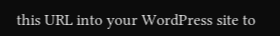this URL into your WordPress site to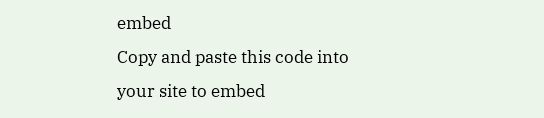embed
Copy and paste this code into your site to embed